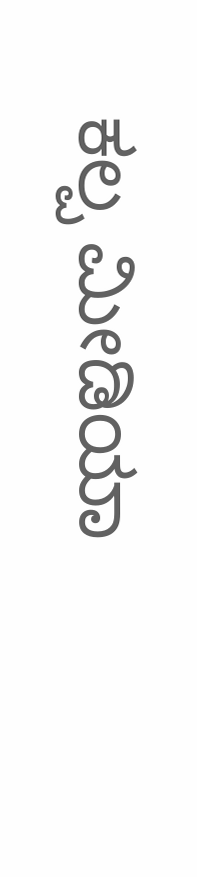ಕಲ್ಪ ಮೀಡಿಯಾ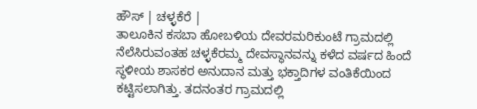ಹೌಸ್ | ಚಳ್ಳಕೆರೆ |
ತಾಲೂಕಿನ ಕಸಬಾ ಹೋಬಳಿಯ ದೇವರಮರಿಕುಂಟೆ ಗ್ರಾಮದಲ್ಲಿ ನೆಲೆಸಿರುವಂತಹ ಚಳ್ಳಕೆರಮ್ಮ ದೇವಸ್ಥಾನವನ್ನು ಕಳೆದ ವರ್ಷದ ಹಿಂದೆ ಸ್ಥಳೀಯ ಶಾಸಕರ ಅನುದಾನ ಮತ್ತು ಭಕ್ತಾದಿಗಳ ವಂತಿಕೆಯಿಂದ ಕಟ್ಟಿಸಲಾಗಿತ್ತು. ತದನಂತರ ಗ್ರಾಮದಲ್ಲಿ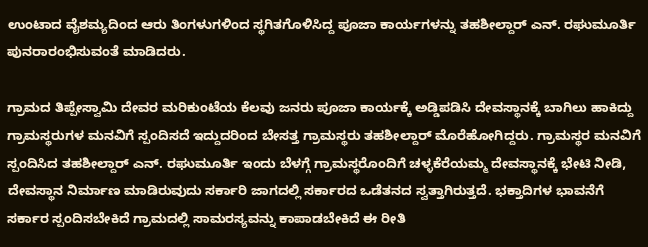ಉಂಟಾದ ವೈಶಮ್ಯದಿಂದ ಆರು ತಿಂಗಳುಗಳಿಂದ ಸ್ಥಗಿತಗೊಳಿಸಿದ್ದ ಪೂಜಾ ಕಾರ್ಯಗಳನ್ನು ತಹಶೀಲ್ದಾರ್ ಎನ್. ರಘುಮೂರ್ತಿ ಪುನರಾರಂಭಿಸುವಂತೆ ಮಾಡಿದರು.

ಗ್ರಾಮದ ತಿಪ್ಪೇಸ್ವಾಮಿ ದೇವರ ಮರಿಕುಂಟೆಯ ಕೆಲವು ಜನರು ಪೂಜಾ ಕಾರ್ಯಕ್ಕೆ ಅಡ್ಡಿಪಡಿಸಿ ದೇವಸ್ಥಾನಕ್ಕೆ ಬಾಗಿಲು ಹಾಕಿದ್ದು ಗ್ರಾಮಸ್ಥರುಗಳ ಮನವಿಗೆ ಸ್ಪಂದಿಸದೆ ಇದ್ದುದರಿಂದ ಬೇಸತ್ತ ಗ್ರಾಮಸ್ಥರು ತಹಶೀಲ್ದಾರ್ ಮೊರೆಹೋಗಿದ್ದರು. ಗ್ರಾಮಸ್ಥರ ಮನವಿಗೆ ಸ್ಪಂದಿಸಿದ ತಹಶೀಲ್ದಾರ್ ಎನ್. ರಘುಮೂರ್ತಿ ಇಂದು ಬೆಳಗ್ಗೆ ಗ್ರಾಮಸ್ಥರೊಂದಿಗೆ ಚಳ್ಳಕೆರೆಯಮ್ಮ ದೇವಸ್ಥಾನಕ್ಕೆ ಭೇಟಿ ನೀಡಿ, ದೇವಸ್ಥಾನ ನಿರ್ಮಾಣ ಮಾಡಿರುವುದು ಸರ್ಕಾರಿ ಜಾಗದಲ್ಲಿ ಸರ್ಕಾರದ ಒಡೆತನದ ಸ್ವತ್ತಾಗಿರುತ್ತದೆ. ಭಕ್ತಾದಿಗಳ ಭಾವನೆಗೆ ಸರ್ಕಾರ ಸ್ಪಂದಿಸಬೇಕಿದೆ ಗ್ರಾಮದಲ್ಲಿ ಸಾಮರಸ್ಯವನ್ನು ಕಾಪಾಡಬೇಕಿದೆ ಈ ರೀತಿ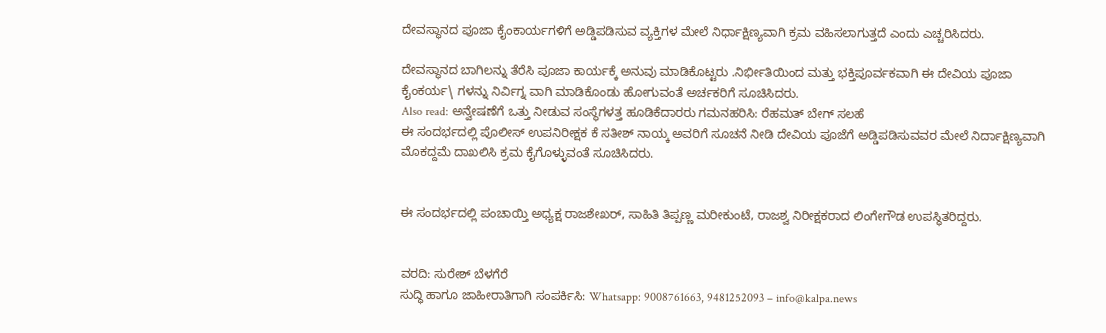ದೇವಸ್ಥಾನದ ಪೂಜಾ ಕೈಂಕಾರ್ಯಗಳಿಗೆ ಅಡ್ಡಿಪಡಿಸುವ ವ್ಯಕ್ತಿಗಳ ಮೇಲೆ ನಿರ್ಧಾಕ್ಷಿಣ್ಯವಾಗಿ ಕ್ರಮ ವಹಿಸಲಾಗುತ್ತದೆ ಎಂದು ಎಚ್ಚರಿಸಿದರು.

ದೇವಸ್ಥಾನದ ಬಾಗಿಲನ್ನು ತೆರೆಸಿ ಪೂಜಾ ಕಾರ್ಯಕ್ಕೆ ಅನುವು ಮಾಡಿಕೊಟ್ಟರು .ನಿರ್ಭೀತಿಯಿಂದ ಮತ್ತು ಭಕ್ತಿಪೂರ್ವಕವಾಗಿ ಈ ದೇವಿಯ ಪೂಜಾ ಕೈಂಕರ್ಯ\ ಗಳನ್ನು ನಿರ್ವಿಗ್ನ ವಾಗಿ ಮಾಡಿಕೊಂಡು ಹೋಗುವಂತೆ ಅರ್ಚಕರಿಗೆ ಸೂಚಿಸಿದರು.
Also read: ಅನ್ವೇಷಣೆಗೆ ಒತ್ತು ನೀಡುವ ಸಂಸ್ಥೆಗಳತ್ತ ಹೂಡಿಕೆದಾರರು ಗಮನಹರಿಸಿ: ರೆಹಮತ್ ಬೇಗ್ ಸಲಹೆ
ಈ ಸಂದರ್ಭದಲ್ಲಿ ಪೊಲೀಸ್ ಉಪನಿರೀಕ್ಷಕ ಕೆ ಸತೀಶ್ ನಾಯ್ಕ ಅವರಿಗೆ ಸೂಚನೆ ನೀಡಿ ದೇವಿಯ ಪೂಜೆಗೆ ಅಡ್ಡಿಪಡಿಸುವವರ ಮೇಲೆ ನಿರ್ದಾಕ್ಷಿಣ್ಯವಾಗಿ ಮೊಕದ್ದಮೆ ದಾಖಲಿಸಿ ಕ್ರಮ ಕೈಗೊಳ್ಳುವಂತೆ ಸೂಚಿಸಿದರು.


ಈ ಸಂದರ್ಭದಲ್ಲಿ ಪಂಚಾಯ್ತಿ ಅಧ್ಯಕ್ಷ ರಾಜಶೇಖರ್, ಸಾಹಿತಿ ತಿಪ್ಪಣ್ಣ ಮರೀಕುಂಟೆ, ರಾಜಶ್ವ ನಿರೀಕ್ಷಕರಾದ ಲಿಂಗೇಗೌಡ ಉಪಸ್ಥಿತರಿದ್ದರು.


ವರದಿ: ಸುರೇಶ್ ಬೆಳಗೆರೆ
ಸುದ್ಧಿ ಹಾಗೂ ಜಾಹೀರಾತಿಗಾಗಿ ಸಂಪರ್ಕಿಸಿ: Whatsapp: 9008761663, 9481252093 – info@kalpa.news